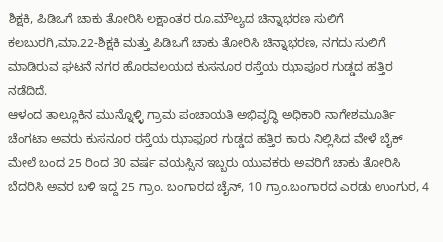ಶಿಕ್ಷಕಿ, ಪಿಡಿಒಗೆ ಚಾಕು ತೋರಿಸಿ ಲಕ್ಷಾಂತರ ರೂ.ಮೌಲ್ಯದ ಚಿನ್ನಾಭರಣ ಸುಲಿಗೆ
ಕಲಬುರಗಿ,ಮಾ.22-ಶಿಕ್ಷಕಿ ಮತ್ತು ಪಿಡಿಒಗೆ ಚಾಕು ತೋರಿಸಿ ಚಿನ್ನಾಭರಣ, ನಗದು ಸುಲಿಗೆ ಮಾಡಿರುವ ಘಟನೆ ನಗರ ಹೊರವಲಯದ ಕುಸನೂರ ರಸ್ತೆಯ ಝಾಪೂರ ಗುಡ್ಡದ ಹತ್ತಿರ ನಡೆದಿದೆ.
ಆಳಂದ ತಾಲ್ಲೂಕಿನ ಮುನ್ನೊಳ್ಳಿ ಗ್ರಾಮ ಪಂಚಾಯತಿ ಅಭಿವೃದ್ಧಿ ಅಧಿಕಾರಿ ನಾಗೇಶಮೂರ್ತಿ ಚೆಂಗಟಾ ಅವರು ಕುಸನೂರ ರಸ್ತೆಯ ಝಾಫೂರ ಗುಡ್ಡದ ಹತ್ತಿರ ಕಾರು ನಿಲ್ಲಿಸಿದ ವೇಳೆ ಬೈಕ್ ಮೇಲೆ ಬಂದ 25 ರಿಂದ 30 ವರ್ಷ ವಯಸ್ಸಿನ ಇಬ್ಬರು ಯುವಕರು ಅವರಿಗೆ ಚಾಕು ತೋರಿಸಿ ಬೆದರಿಸಿ ಅವರ ಬಳಿ ಇದ್ದ 25 ಗ್ರಾಂ. ಬಂಗಾರದ ಚೈನ್, 10 ಗ್ರಾಂ.ಬಂಗಾರದ ಎರಡು ಉಂಗುರ, 4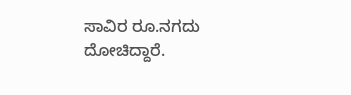ಸಾವಿರ ರೂ.ನಗದು ದೋಚಿದ್ದಾರೆ.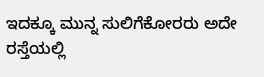ಇದಕ್ಕೂ ಮುನ್ನ ಸುಲಿಗೆಕೋರರು ಅದೇ ರಸ್ತೆಯಲ್ಲಿ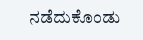ನಡೆದುಕೊಂಡು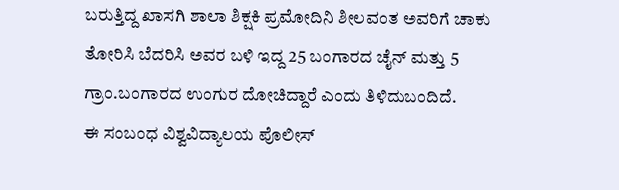ಬರುತ್ತಿದ್ದ ಖಾಸಗಿ ಶಾಲಾ ಶಿಕ್ಷಕಿ ಪ್ರಮೋದಿನಿ ಶೀಲವಂತ ಅವರಿಗೆ ಚಾಕು ತೋರಿಸಿ ಬೆದರಿಸಿ ಅವರ ಬಳಿ ಇದ್ದ 25 ಬಂಗಾರದ ಚೈನ್ ಮತ್ತು 5 ಗ್ರಾಂ.ಬಂಗಾರದ ಉಂಗುರ ದೋಚಿದ್ದಾರೆ ಎಂದು ತಿಳಿದುಬಂದಿದೆ.
ಈ ಸಂಬಂಧ ವಿಶ್ವವಿದ್ಯಾಲಯ ಪೊಲೀಸ್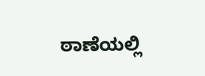ಠಾಣೆಯಲ್ಲಿ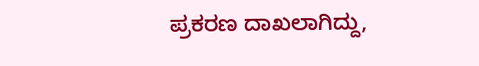ಪ್ರಕರಣ ದಾಖಲಾಗಿದ್ದು,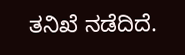ತನಿಖೆ ನಡೆದಿದೆ.